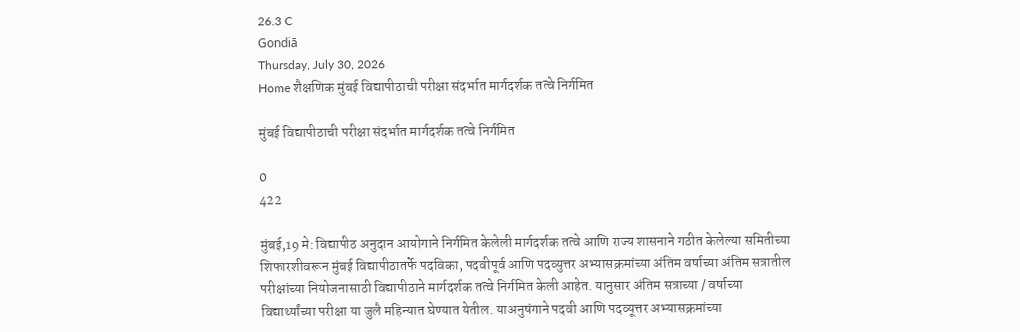26.3 C
Gondiā
Thursday, July 30, 2026
Home शैक्षणिक मुंबई विद्यापीठाची परीक्षा संदर्भात मार्गदर्शक तत्वे निर्गमित

मुंबई विद्यापीठाची परीक्षा संदर्भात मार्गदर्शक तत्वे निर्गमित

0
422

मुंबई,19 मे: विद्यापीठ अनुदान आयोगाने निर्गमित केलेली मार्गदर्शक तत्वे आणि राज्य शासनाने गठीत केलेल्या समितीच्या शिफारशीवरून मुंबई विद्यापीठातर्फे पदविका, पदवीपूर्व आणि पदव्युत्तर अभ्यासक्रमांच्या अंतिम वर्षाच्या अंतिम सत्रातील परीक्षांच्या नियोजनासाठी विद्यापीठाने मार्गदर्शक तत्वे निर्गमित केली आहेत. यानुसार अंतिम सत्राच्या / वर्षाच्या विद्यार्थ्यांच्या परीक्षा या जुलै महिन्यात घेण्यात येतील. याअनुषंगाने पदवी आणि पदव्यूत्तर अभ्यासक्रमांच्या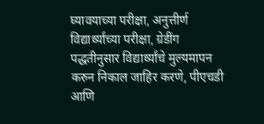घ्यावयाच्या परीक्षा, अनुत्तीर्ण विद्यार्थ्यांच्या परीक्षा, ग्रेडींग पद्धतीनुसार विद्यार्थ्यांचे मुल्यमापन करुन निकाल जाहिर करणे, पीएचडी आणि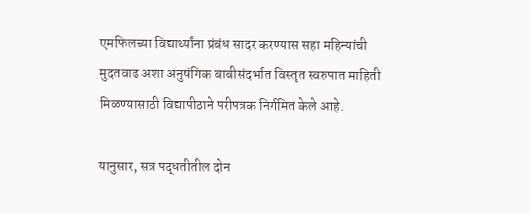एमफिलच्या विद्यार्थ्यांना प्रंबंध सादर करण्यास सहा महिन्यांची मुदतवाढ अशा अनुषंगिक बाबीसंदर्भात विस्तृत स्वरुपात माहिती मिळण्यासाठी विद्यापीठाने परीपत्रक निर्गमित केले आहे.

यानुसार, सत्र पद्धतीतील दोन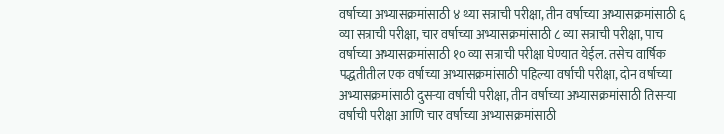वर्षाच्या अभ्यासक्रमांसाठी ४ थ्या सत्राची परीक्षा, तीन वर्षाच्या अभ्यासक्रमांसाठी ६ व्या सत्राची परीक्षा, चार वर्षाच्या अभ्यासक्रमांसाठी ८ व्या सत्राची परीक्षा, पाच वर्षाच्या अभ्यासक्रमांसाठी १० व्या सत्राची परीक्षा घेण्यात येईल. तसेच वार्षिक पद्धतीतील एक वर्षाच्या अभ्यासक्रमांसाठी पहिल्या वर्षाची परीक्षा, दोन वर्षाच्या अभ्यासक्रमांसाठी दुसऱ्या वर्षाची परीक्षा, तीन वर्षाच्या अभ्यासक्रमांसाठी तिसऱ्या वर्षाची परीक्षा आणि चार वर्षाच्या अभ्यासक्रमांसाठी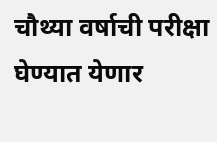चौथ्या वर्षाची परीक्षा घेण्यात येणार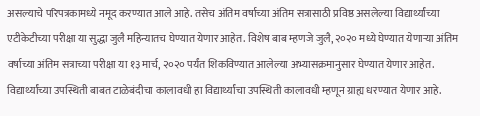असल्याचे परिपत्रकामध्ये नमूद करण्यात आले आहे. तसेच अंतिम वर्षाच्या अंतिम सत्रासाठी प्रविष्ठ असलेल्या विद्यार्थ्यांच्या एटीकेटीच्या परीक्षा या सुद्धा जुलै महिन्यातच घेण्यात येणार आहेत. विशेष बाब म्हणजे जुलै, २०२० मध्ये घेण्यात येणाऱ्या अंतिम वर्षाच्या अंतिम सत्राच्या परीक्षा या १३ मार्च, २०२० पर्यंत शिकविण्यात आलेल्या अभ्यासक्रमानुसार घेण्यात येणार आहेत. विद्यार्थ्यांच्या उपस्थिती बाबत टाळेबंदीचा कालावधी हा विद्यार्थ्यांचा उपस्थिती कालावधी म्हणून ग्राह्य धरण्यात येणार आहे.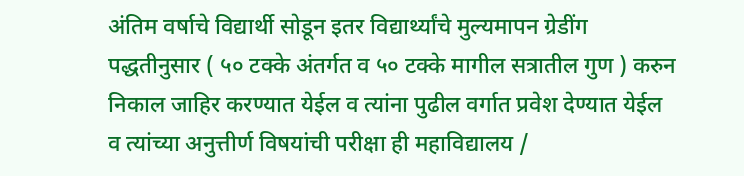अंतिम वर्षाचे विद्यार्थी सोडून इतर विद्यार्थ्यांचे मुल्यमापन ग्रेडींग पद्धतीनुसार ( ५० टक्के अंतर्गत व ५० टक्के मागील सत्रातील गुण ) करुन निकाल जाहिर करण्यात येईल व त्यांना पुढील वर्गात प्रवेश देण्यात येईल व त्यांच्या अनुत्तीर्ण विषयांची परीक्षा ही महाविद्यालय /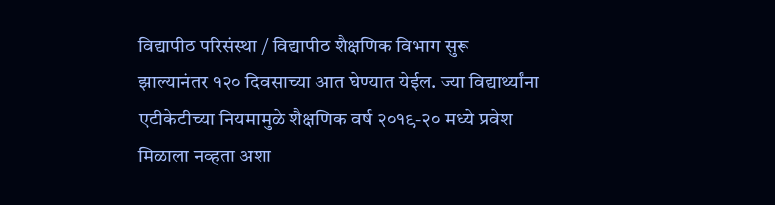विद्यापीठ परिसंस्था / विद्यापीठ शैक्षणिक विभाग सुरू झाल्यानंतर १२० दिवसाच्या आत घेण्यात येईल. ज्या विद्यार्थ्यांना एटीकेटीच्या नियमामुळे शैक्षणिक वर्ष २०१९-२० मध्ये प्रवेश मिळाला नव्हता अशा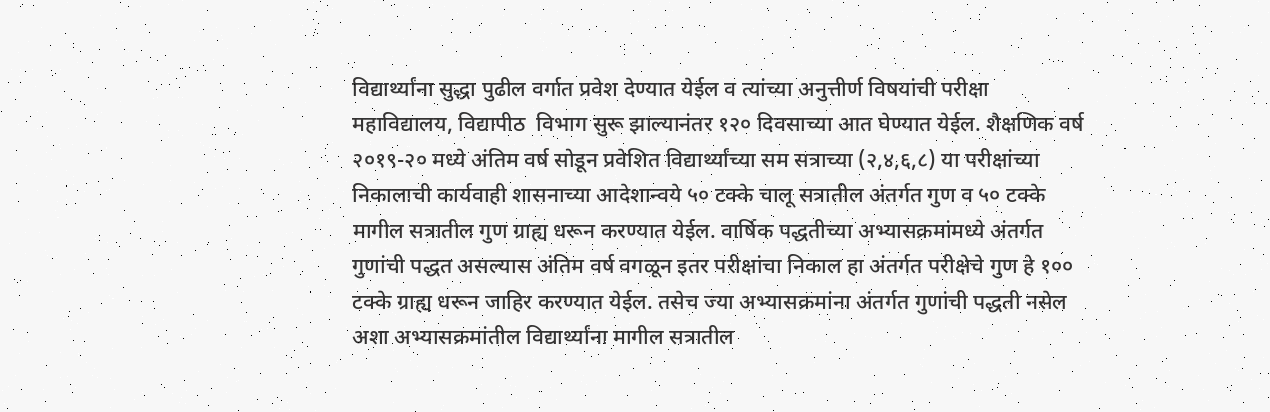विद्यार्थ्यांना सुद्धा पुढील वर्गात प्रवेश देण्यात येईल व त्यांच्या अनुत्तीर्ण विषयांची परीक्षा महाविद्यालय, विद्यापीठ  विभाग सुरू झाल्यानंतर १२० दिवसाच्या आत घेण्यात येईल. शैक्षणिक वर्ष २०१९-२० मध्ये अंतिम वर्ष सोडून प्रवेशित विद्यार्थ्यांच्या सम सत्राच्या (२,४,६,८) या परीक्षांच्या निकालाची कार्यवाही शासनाच्या आदेशान्वये ५० टक्के चालू सत्रातील अंतर्गत गुण व ५० टक्के मागील सत्रातील गुण ग्राह्य धरून करण्यात येईल. वार्षिक पद्धतीच्या अभ्यासक्रमांमध्ये अंतर्गत गुणांची पद्धत असल्यास अंतिम वर्ष वगळून इतर परीक्षांचा निकाल हा अंतर्गत परीक्षेचे गुण हे १०० टक्के ग्राह्य धरून जाहिर करण्यात येईल. तसेच ज्या अभ्यासक्रमांना अंतर्गत गुणांची पद्धती नसेल अशा अभ्यासक्रमांतील विद्यार्थ्यांना मागील सत्रातील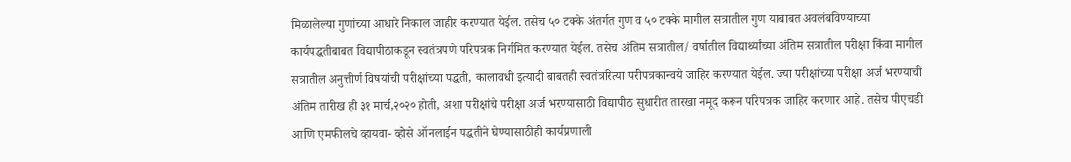मिळालेल्या गुणांच्या आधारे निकाल जाहीर करण्यात येईल. तसेच ५० टक्के अंतर्गत गुण व ५० टक्के मागील सत्रातील गुण याबाबत अवलंबविण्याच्या कार्यपद्धतीबाबत विद्यापीठाकडून स्वतंत्रपणे परिपत्रक निर्गमित करण्यात येईल. तसेच अंतिम सत्रातील/ वर्षातील विद्यार्थ्यांच्या अंतिम सत्रातील परीक्षा किंवा मागील सत्रातील अनुत्तीर्ण विषयांची परीक्षांच्या पद्धती, कालावधी इत्यादी बाबतही स्वतंत्ररित्या परीपत्रकान्वये जाहिर करण्यात येईल. ज्या परीक्षांच्या परीक्षा अर्ज भरण्याची अंतिम तारीख ही ३१ मार्च,२०२० होती, अशा परीक्षांचे परीक्षा अर्ज भरण्यासाठी विद्यापीठ सुधारीत तारखा नमूद करून परिपत्रक जाहिर करणार आहे. तसेच पीएचडी आणि एमफीलचे व्हायवा- व्होसे ऑनलाईन पद्धतीने घेण्यासाठीही कार्यप्रणाली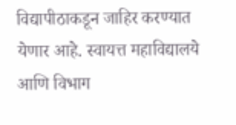विद्यापीठाकडून जाहिर करण्यात येणार आहे. स्वायत्त महाविद्यालये आणि विभाग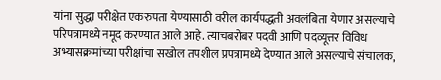यांना सुद्धा परीक्षेत एकरुपता येण्यासाठी वरील कार्यपद्धती अवलंबिता येणार असल्याचे परिपत्रामध्ये नमूद करण्यात आले आहे. त्याचबरोबर पदवी आणि पदव्यूत्तर विविध अभ्यासक्रमांच्या परीक्षांचा सखोल तपशील प्रपत्रामध्ये देण्यात आले असल्याचे संचालक,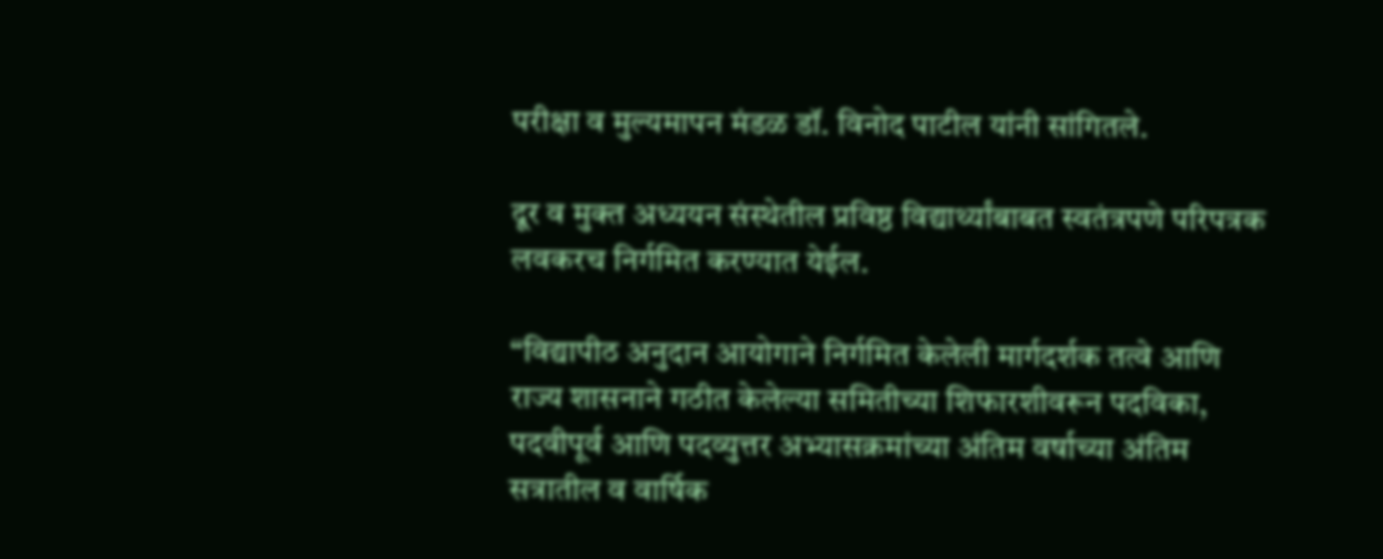परीक्षा व मुल्यमापन मंडळ डॉ. विनोद पाटील यांनी सांगितले.

दूर व मुक्त अध्ययन संस्थेतील प्रविष्ठ विद्यार्थ्यांबाबत स्वतंत्रपणे परिपत्रक लवकरच निर्गमित करण्यात येईल.

“विद्यापीठ अनुदान आयोगाने निर्गमित केलेली मार्गदर्शक तत्वे आणि राज्य शासनाने गठीत केलेल्या समितीच्या शिफारशीवरून पदविका, पदवीपूर्व आणि पदव्युत्तर अभ्यासक्रमांच्या अंतिम वर्षाच्या अंतिम सत्रातील व वार्षिक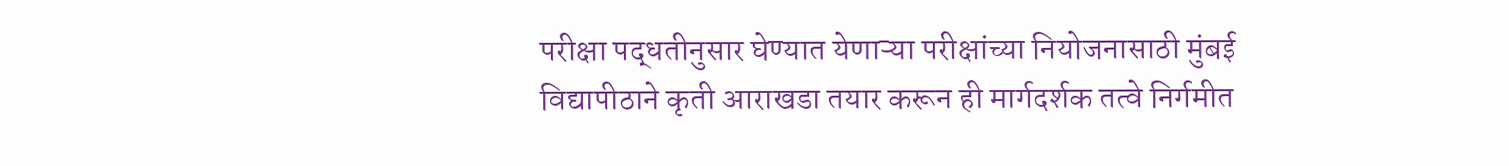परीक्षा पद्धतीनुसार घेण्यात येणाऱ्या परीक्षांच्या नियोजनासाठी मुंबई विद्यापीठाने कृती आराखडा तयार करून ही मार्गदर्शक तत्वे निर्गमीत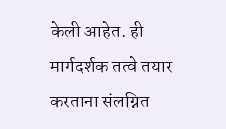केली आहेत. ही मार्गदर्शक तत्वे तयार करताना संलग्नित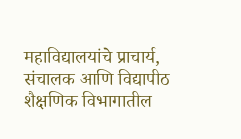महाविद्यालयांचे प्राचार्य, संचालक आणि विद्यापीठ शैक्षणिक विभागातील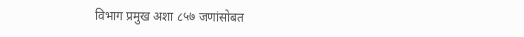विभाग प्रमुख अशा ८५७ जणांसोबत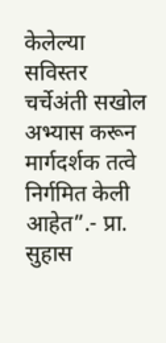केलेल्या सविस्तर चर्चेअंती सखोल अभ्यास करून मार्गदर्शक तत्वे निर्गमित केली आहेत”.- प्रा. सुहास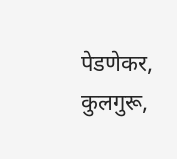पेडणेकर, कुलगुरू,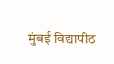मुंबई विद्यापीठ